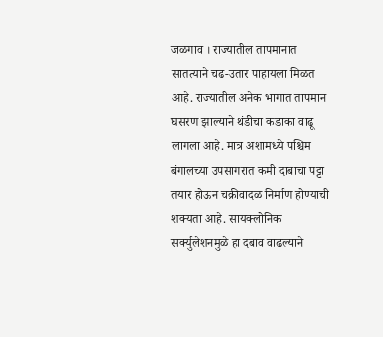जळगाव । राज्यातील तापमानात सातत्याने चढ-उतार पाहायला मिळत आहे. राज्यातील अनेक भागात तापमान घसरण झाल्याने थंडीचा कडाका वाढू लागला आहे. मात्र अशामध्ये पश्चिम बंगालच्या उपसागरात कमी दाबाचा पट्टा तयार होऊन चक्रीवादळ निर्माण होण्याची शक्यता आहे. सायक्लोनिक सर्क्युलेशनमुळे हा दबाव वाढल्याने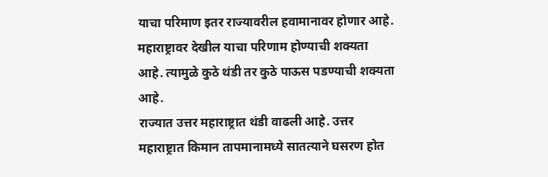याचा परिमाण इतर राज्यावरील हवामानावर होणार आहे. महाराष्ट्रावर देखील याचा परिणाम होण्याची शक्यता आहे. त्यामुळे कुठे थंडी तर कुठे पाऊस पडण्याची शक्यता आहे.
राज्यात उत्तर महाराष्ट्रात थंडी वाढली आहे. उत्तर महाराष्ट्रात किमान तापमानामध्ये सातत्याने घसरण होत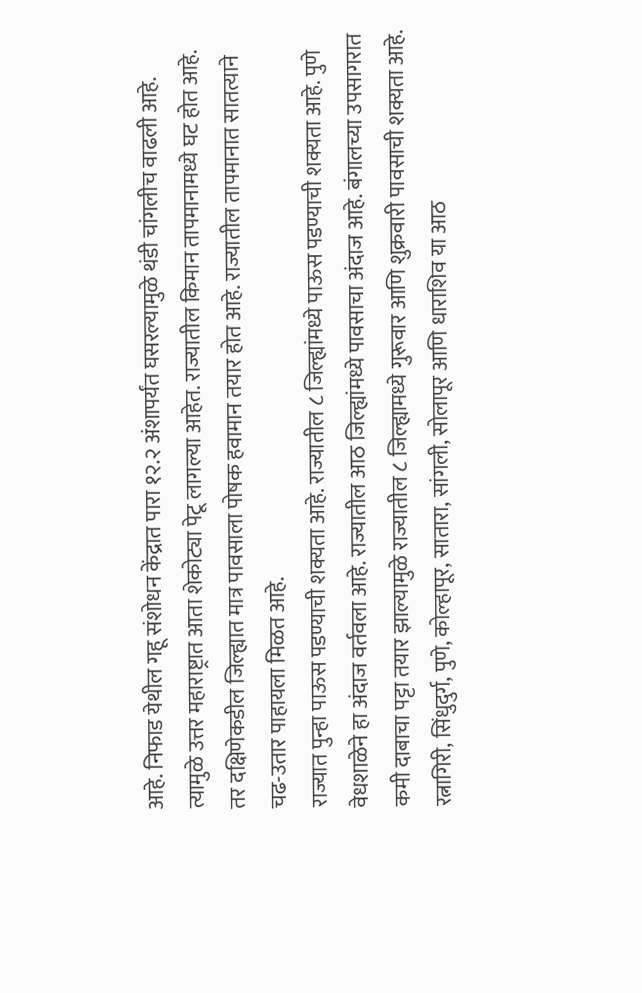आहे. निफाड येथील गहू संशोधन केंद्रात पारा १२.२ अंशापर्यंत घसरल्यामुळे थंडी चांगलीच वाढली आहे. त्यामुळे उत्तर महाराष्ट्रात आता शेकोट्या पेटू लागल्या आहेत. राज्यातील किमान तापमानामध्ये घट होत आहे. तर दक्षिणेकडील जिल्ह्यात मात्र पावसाला पोषक हवामान तयार होत आहे. राज्यातील तापमानात सातत्याने चढ-उतार पाहायला मिळत आहे.
राज्यात पुन्हा पाऊस पडण्याची शक्यता आहे. राज्यातील ८ जिल्ह्यांमध्ये पाऊस पडण्याची शक्यता आहे. पुणे वेधशाळेने हा अंदाज वर्तवला आहे. राज्यातील आठ जिल्ह्यांमध्ये पावसाचा अंदाज आहे. बंगालच्या उपसागरात कमी दाबाचा पट्टा तयार झाल्यामुळे राज्यातील ८ जिल्ह्यामध्ये गुरूवार आणि शुक्रवारी पावसाची शक्यता आहे. रत्नागिरी, सिंधुदुर्ग, पुणे, कोल्हापूर, सातारा, सांगली, सोलापूर आणि धाराशिव या आठ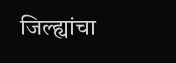जिल्ह्यांचा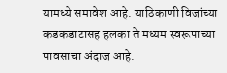यामध्ये समावेश आहे. याठिकाणी विजांच्या कडकडाटासह हलका ते मध्यम स्वरूपाच्या पावसाचा अंदाज आहे.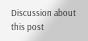Discussion about this post